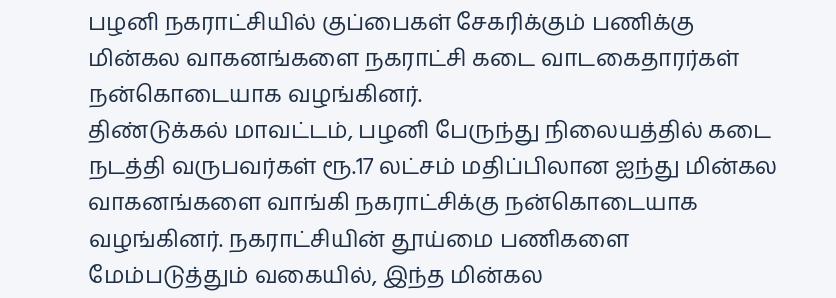பழனி நகராட்சியில் குப்பைகள் சேகரிக்கும் பணிக்கு மின்கல வாகனங்களை நகராட்சி கடை வாடகைதாரர்கள் நன்கொடையாக வழங்கினர்.
திண்டுக்கல் மாவட்டம், பழனி பேருந்து நிலையத்தில் கடை நடத்தி வருபவர்கள் ரூ.17 லட்சம் மதிப்பிலான ஐந்து மின்கல வாகனங்களை வாங்கி நகராட்சிக்கு நன்கொடையாக வழங்கினர். நகராட்சியின் தூய்மை பணிகளை மேம்படுத்தும் வகையில், இந்த மின்கல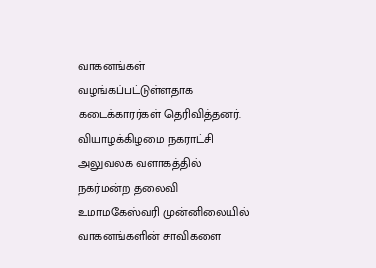வாகனங்கள் வழங்கப்பட்டுள்ளதாக கடைக்காரர்கள் தெரிவித்தனர்.
வியாழக்கிழமை நகராட்சி அலுவலக வளாகத்தில் நகர்மன்ற தலைவி உமாமகேஸ்வரி முன்னிலையில் வாகனங்களின் சாவிகளை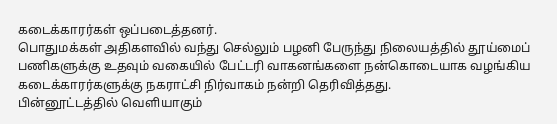கடைக்காரர்கள் ஒப்படைத்தனர்.
பொதுமக்கள் அதிகளவில் வந்து செல்லும் பழனி பேருந்து நிலையத்தில் தூய்மைப் பணிகளுக்கு உதவும் வகையில் பேட்டரி வாகனங்களை நன்கொடையாக வழங்கிய கடைக்காரர்களுக்கு நகராட்சி நிர்வாகம் நன்றி தெரிவித்தது.
பின்னூட்டத்தில் வெளியாகும்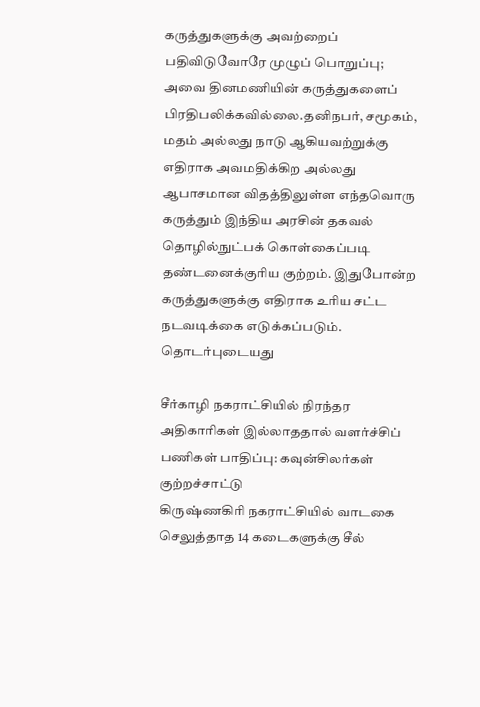கருத்துகளுக்கு அவற்றைப் பதிவிடுவோரே முழுப் பொறுப்பு; அவை தினமணியின் கருத்துகளைப் பிரதிபலிக்கவில்லை.தனிநபர், சமூகம், மதம் அல்லது நாடு ஆகியவற்றுக்கு எதிராக அவமதிக்கிற அல்லது ஆபாசமான விதத்திலுள்ள எந்தவொரு கருத்தும் இந்திய அரசின் தகவல் தொழில்நுட்பக் கொள்கைப்படி தண்டனைக்குரிய குற்றம். இதுபோன்ற கருத்துகளுக்கு எதிராக உரிய சட்ட நடவடிக்கை எடுக்கப்படும்.
தொடர்புடையது

சீர்காழி நகராட்சியில் நிரந்தர அதிகாரிகள் இல்லாததால் வளர்ச்சிப் பணிகள் பாதிப்பு: கவுன்சிலர்கள் குற்றச்சாட்டு
கிருஷ்ணகிரி நகராட்சியில் வாடகை செலுத்தாத 14 கடைகளுக்கு சீல்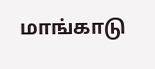மாங்காடு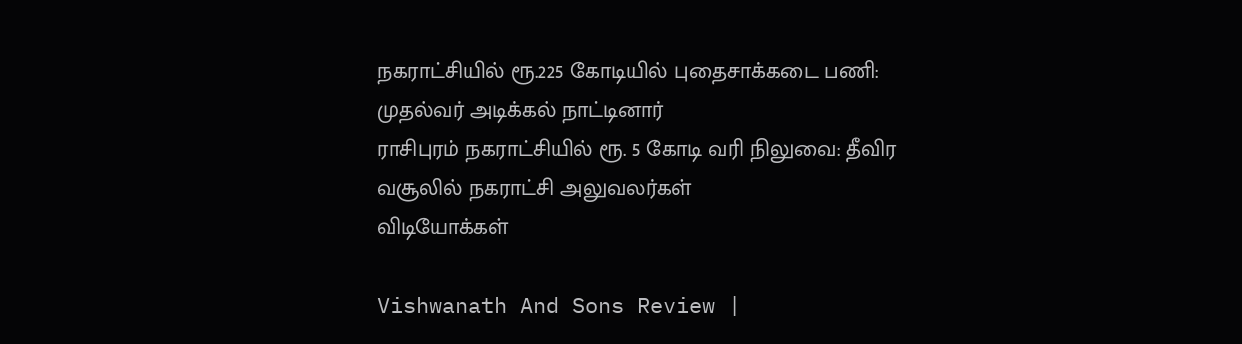நகராட்சியில் ரூ.225 கோடியில் புதைசாக்கடை பணி: முதல்வர் அடிக்கல் நாட்டினார்
ராசிபுரம் நகராட்சியில் ரூ. 5 கோடி வரி நிலுவை: தீவிர வசூலில் நகராட்சி அலுவலர்கள்
விடியோக்கள்

Vishwanath And Sons Review |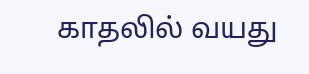காதலில் வயது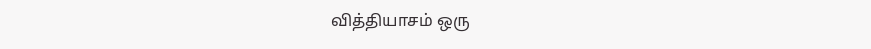வித்தியாசம் ஒரு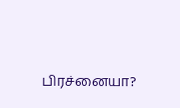பிரச்னையா?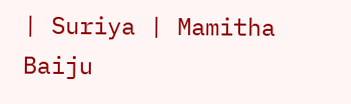| Suriya | Mamitha Baiju